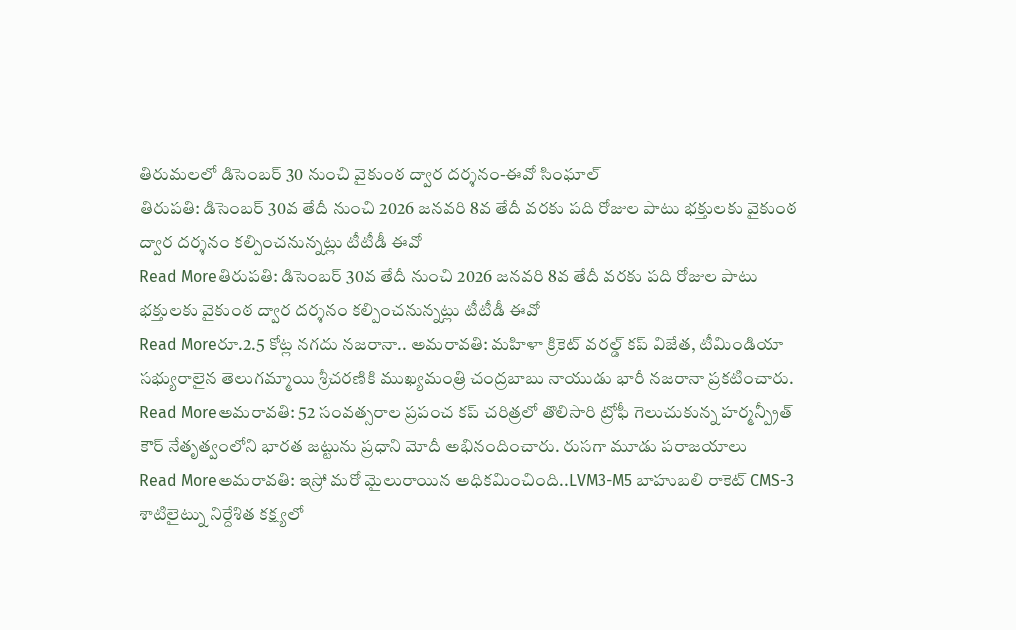తిరుమలలో డిసెంబర్ 30 నుంచి వైకుంఠ ద్వార దర్శనం-ఈవో సింఘాల్
తిరుపతి: డిసెంబర్ 30వ తేదీ నుంచి 2026 జనవరి 8వ తేదీ వరకు పది రోజుల పాటు భక్తులకు వైకుంఠ ద్వార దర్శనం కల్పించనున్నట్లు టీటీడీ ఈవో
Read Moreతిరుపతి: డిసెంబర్ 30వ తేదీ నుంచి 2026 జనవరి 8వ తేదీ వరకు పది రోజుల పాటు భక్తులకు వైకుంఠ ద్వార దర్శనం కల్పించనున్నట్లు టీటీడీ ఈవో
Read Moreరూ.2.5 కోట్ల నగదు నజరానా.. అమరావతి: మహిళా క్రికెట్ వరల్డ్ కప్ విజేత, టీమిండియా సభ్యురాలైన తెలుగమ్మాయి శ్రీచరణికి ముఖ్యమంత్రి చంద్రబాబు నాయుడు భారీ నజరానా ప్రకటించారు.
Read Moreఅమరావతి: 52 సంవత్సరాల ప్రపంచ కప్ చరిత్రలో తొలిసారి ట్రోఫీ గెలుచుకున్న హర్మన్ప్రీత్ కౌర్ నేతృత్వంలోని భారత జట్టును ప్రధాని మోదీ అభినందించారు. రుసగా మూడు పరాజయాలు
Read Moreఅమరావతి: ఇస్రో మరో మైలురాయిన అధికమించింది..LVM3-M5 బాహుబలి రాకెట్ CMS-3 శాటిలైట్ను నిర్దేశిత కక్ష్యలో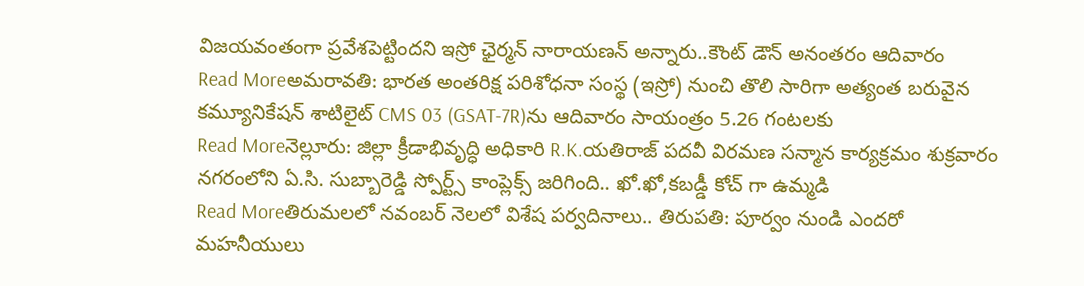విజయవంతంగా ప్రవేశపెట్టిందని ఇస్రో ఛైర్మన్ నారాయణన్ అన్నారు..కౌంట్ డౌన్ అనంతరం ఆదివారం
Read Moreఅమరావతి: భారత అంతరిక్ష పరిశోధనా సంస్థ (ఇస్రో) నుంచి తొలి సారిగా అత్యంత బరువైన కమ్యూనికేషన్ శాటిలైట్ CMS 03 (GSAT-7R)ను ఆదివారం సాయంత్రం 5.26 గంటలకు
Read Moreనెల్లూరు: జిల్లా క్రీడాభివృద్ధి అధికారి R.K.యతిరాజ్ పదవీ విరమణ సన్మాన కార్యక్రమం శుక్రవారం నగరంలోని ఏ.సి. సుబ్బారెడ్డి స్పోర్ట్స్ కాంప్లెక్స్ జరిగింది.. ఖో.ఖో,కబడ్డీ కోచ్ గా ఉమ్మడి
Read Moreతిరుమలలో నవంబర్ నెలలో విశేష పర్వదినాలు.. తిరుపతి: పూర్వం నుండి ఎందరో మహనీయులు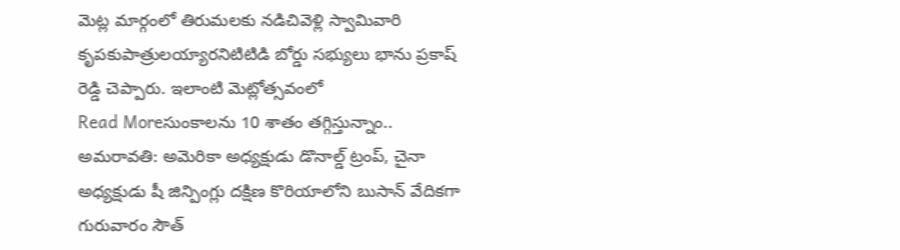మెట్ల మార్గంలో తిరుమలకు నడిచివెళ్లి స్వామివారి కృపకుపాత్రులయ్యారనిటిటిడి బోర్డు సభ్యులు భాను ప్రకాష్ రెడ్డి చెప్పారు. ఇలాంటి మెట్లోత్సవంలో
Read Moreసుంకాలను 10 శాతం తగ్గిస్తున్నాం.. అమరావతి: అమెరికా అధ్యక్షుడు డొనాల్డ్ ట్రంప్, చైనా అధ్యక్షుడు షీ జిన్పింగ్లు దక్షిణ కొరియాలోని బుసాన్ వేదికగా గురువారం సౌత్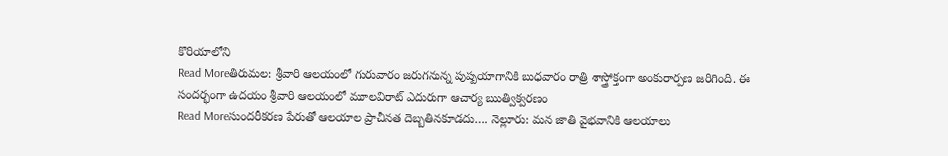కొరియాలోని
Read Moreతిరుమల: శ్రీవారి ఆలయంలో గురువారం జరుగనున్న పుష్పయాగానికి బుధవారం రాత్రి శాస్త్రోక్తంగా అంకురార్పణ జరిగింది. ఈ సందర్భంగా ఉదయం శ్రీవారి ఆలయంలో మూలవిరాట్ ఎదురుగా ఆచార్య ఋత్విక్వరణం
Read Moreసుందరీకరణ పేరుతో ఆలయాల ప్రాచీనత దెబ్బతినకూడదు…. నెల్లూరు: మన జాతి వైభవానికి ఆలయాలు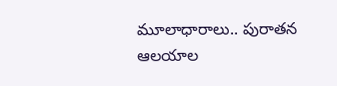మూలాధారాలు.. పురాతన ఆలయాల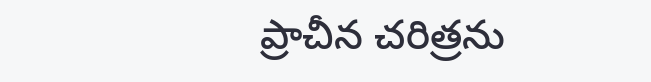ప్రాచీన చరిత్రను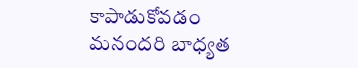కాపాడుకోవడం మనందరి బాధ్యత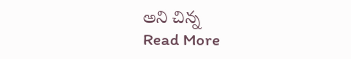అని చిన్న
Read More